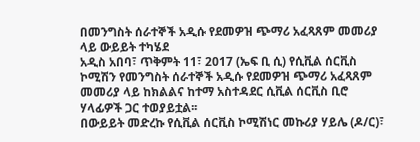በመንግስት ሰራተኞች አዲሱ የደመዎዝ ጭማሪ አፈጻጸም መመሪያ ላይ ውይይት ተካሄደ
አዲስ አበባ፣ ጥቅምት 11፣ 2017 (ኤፍ ቢ ሲ) የሲቪል ሰርቪስ ኮሚሽን የመንግስት ሰራተኞች አዲሱ የደመዎዝ ጭማሪ አፈጻጸም መመሪያ ላይ ከክልልና ከተማ አስተዳደር ሲቪል ሰርቪስ ቢሮ ሃላፊዎች ጋር ተወያይቷል፡፡
በውይይት መድረኩ የሲቪል ሰርቪስ ኮሚሽነር መኩሪያ ሃይሌ (ዶ/ር)፣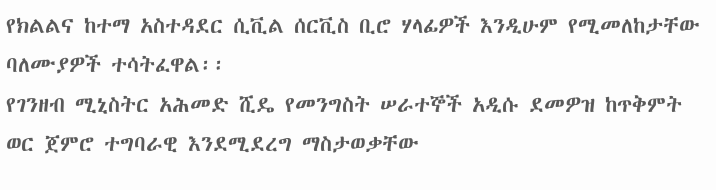የክልልና ከተማ አስተዳደር ሲቪል ሰርቪስ ቢሮ ሃላፊዎች እንዲሁም የሚመለከታቸው ባለሙያዎች ተሳትፈዋል፡፡
የገንዘብ ሚኒስትር አሕመድ ሺዴ የመንግስት ሠራተኞች አዲሱ ደመዎዝ ከጥቅምት ወር ጀምሮ ተግባራዊ እንደሚደረግ ማስታወቃቸው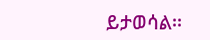ይታወሳል፡፡